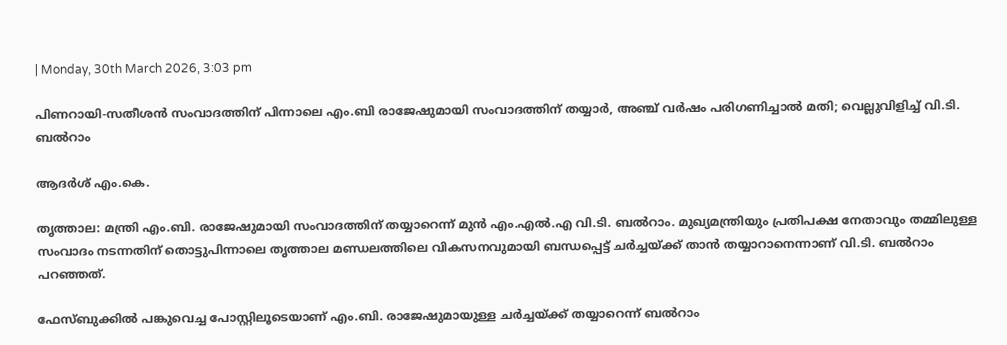| Monday, 30th March 2026, 3:03 pm

പിണറായി-സതീശന്‍ സംവാദത്തിന് പിന്നാലെ എം.ബി രാജേഷുമായി സംവാദത്തിന് തയ്യാര്‍, അഞ്ച് വര്‍ഷം പരിഗണിച്ചാല്‍ മതി; വെല്ലുവിളിച്ച് വി.ടി. ബല്‍റാം

ആദര്‍ശ് എം.കെ.

തൃത്താല: മന്ത്രി എം.ബി. രാജേഷുമായി സംവാദത്തിന് തയ്യാറെന്ന് മുന്‍ എം.എല്‍.എ വി.ടി. ബല്‍റാം. മുഖ്യമന്ത്രിയും പ്രതിപക്ഷ നേതാവും തമ്മിലുള്ള സംവാദം നടന്നതിന് തൊട്ടുപിന്നാലെ തൃത്താല മണ്ഡലത്തിലെ വികസനവുമായി ബന്ധപ്പെട്ട് ചര്‍ച്ചയ്ക്ക് താന്‍ തയ്യാറാനെന്നാണ് വി.ടി. ബല്‍റാം പറഞ്ഞത്.

ഫേസ്ബുക്കില്‍ പങ്കുവെച്ച പോസ്റ്റിലൂടെയാണ് എം.ബി. രാജേഷുമായുള്ള ചര്‍ച്ചയ്ക്ക് തയ്യാറെന്ന് ബല്‍റാം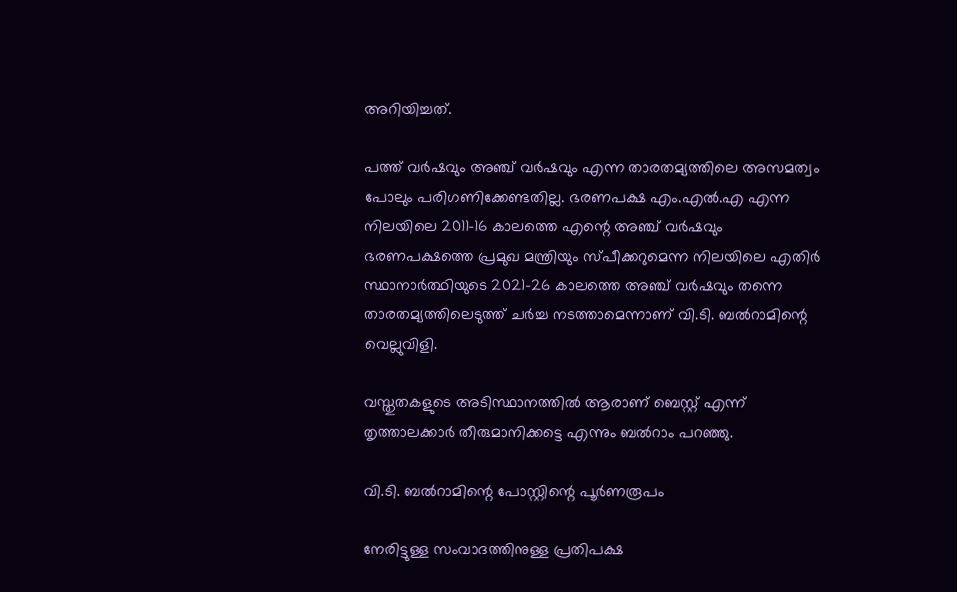അറിയിച്ചത്.

പത്ത് വര്‍ഷവും അഞ്ച് വര്‍ഷവും എന്ന താരതമ്യത്തിലെ അസമത്വം പോലും പരിഗണിക്കേണ്ടതില്ല. ഭരണപക്ഷ എം.എല്‍.എ എന്ന നിലയിലെ 2011-16 കാലത്തെ എന്റെ അഞ്ച് വര്‍ഷവും ഭരണപക്ഷത്തെ പ്രമുഖ മന്ത്രിയും സ്പീക്കറുമെന്ന നിലയിലെ എതിര്‍ സ്ഥാനാര്‍ത്ഥിയുടെ 2021-26 കാലത്തെ അഞ്ച് വര്‍ഷവും തന്നെ താരതമ്യത്തിലെടുത്ത് ചര്‍ച്ച നടത്താമെന്നാണ് വി.ടി. ബല്‍റാമിന്റെ വെല്ലുവിളി.

വസ്തുതകളുടെ അടിസ്ഥാനത്തില്‍ ആരാണ് ബെസ്റ്റ് എന്ന് തൃത്താലക്കാര്‍ തീരുമാനിക്കട്ടെ എന്നും ബല്‍റാം പറഞ്ഞു.

വി.ടി. ബല്‍റാമിന്റെ പോസ്റ്റിന്റെ പൂര്‍ണരൂപം

നേരിട്ടുള്ള സംവാദത്തിനുള്ള പ്രതിപക്ഷ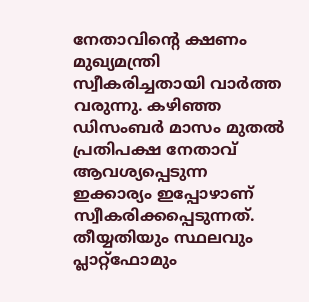നേതാവിന്റെ ക്ഷണം മുഖ്യമന്ത്രി സ്വീകരിച്ചതായി വാര്‍ത്ത വരുന്നു. കഴിഞ്ഞ ഡിസംബര്‍ മാസം മുതല്‍ പ്രതിപക്ഷ നേതാവ് ആവശ്യപ്പെടുന്ന ഇക്കാര്യം ഇപ്പോഴാണ് സ്വീകരിക്കപ്പെടുന്നത്. തീയ്യതിയും സ്ഥലവും പ്ലാറ്റ്‌ഫോമും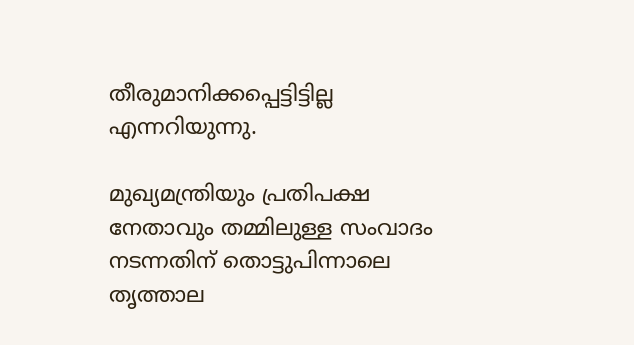തീരുമാനിക്കപ്പെട്ടിട്ടില്ല എന്നറിയുന്നു.

മുഖ്യമന്ത്രിയും പ്രതിപക്ഷ നേതാവും തമ്മിലുള്ള സംവാദം നടന്നതിന് തൊട്ടുപിന്നാലെ തൃത്താല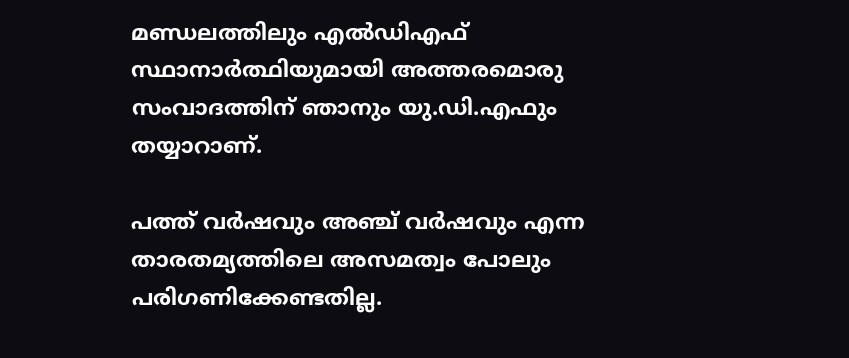മണ്ഡലത്തിലും എല്‍ഡിഎഫ് സ്ഥാനാര്‍ത്ഥിയുമായി അത്തരമൊരു സംവാദത്തിന് ഞാനും യു.ഡി.എഫും തയ്യാറാണ്.

പത്ത് വര്‍ഷവും അഞ്ച് വര്‍ഷവും എന്ന താരതമ്യത്തിലെ അസമത്വം പോലും പരിഗണിക്കേണ്ടതില്ല.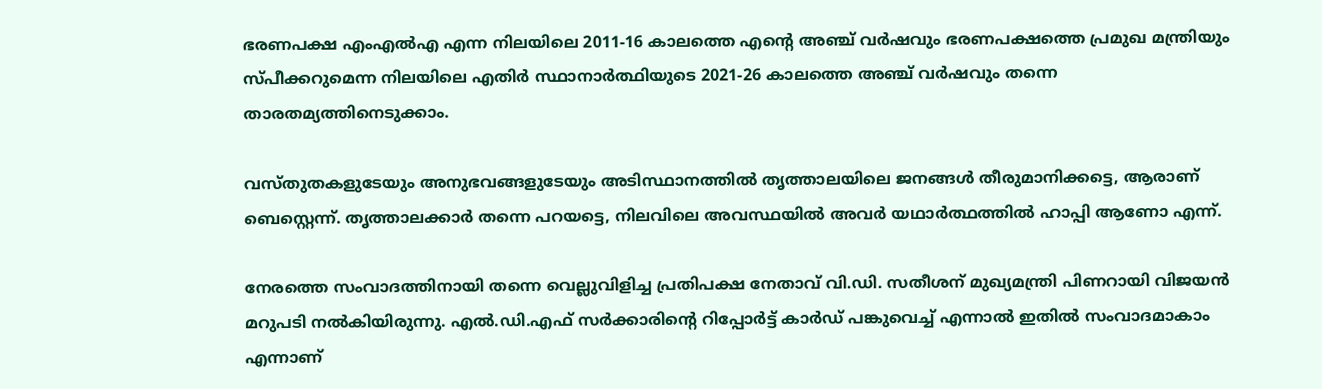ഭരണപക്ഷ എംഎല്‍എ എന്ന നിലയിലെ 2011-16 കാലത്തെ എന്റെ അഞ്ച് വര്‍ഷവും ഭരണപക്ഷത്തെ പ്രമുഖ മന്ത്രിയും സ്പീക്കറുമെന്ന നിലയിലെ എതിര്‍ സ്ഥാനാര്‍ത്ഥിയുടെ 2021-26 കാലത്തെ അഞ്ച് വര്‍ഷവും തന്നെ താരതമ്യത്തിനെടുക്കാം.

വസ്തുതകളുടേയും അനുഭവങ്ങളുടേയും അടിസ്ഥാനത്തില്‍ തൃത്താലയിലെ ജനങ്ങള്‍ തീരുമാനിക്കട്ടെ, ആരാണ് ബെസ്റ്റെന്ന്. തൃത്താലക്കാര്‍ തന്നെ പറയട്ടെ, നിലവിലെ അവസ്ഥയില്‍ അവര്‍ യഥാര്‍ത്ഥത്തില്‍ ഹാപ്പി ആണോ എന്ന്.

നേരത്തെ സംവാദത്തിനായി തന്നെ വെല്ലുവിളിച്ച പ്രതിപക്ഷ നേതാവ് വി.ഡി. സതീശന് മുഖ്യമന്ത്രി പിണറായി വിജയന്‍ മറുപടി നല്‍കിയിരുന്നു. എല്‍.ഡി.എഫ് സര്‍ക്കാരിന്റെ റിപ്പോര്‍ട്ട് കാര്‍ഡ് പങ്കുവെച്ച് എന്നാല്‍ ഇതില്‍ സംവാദമാകാം എന്നാണ്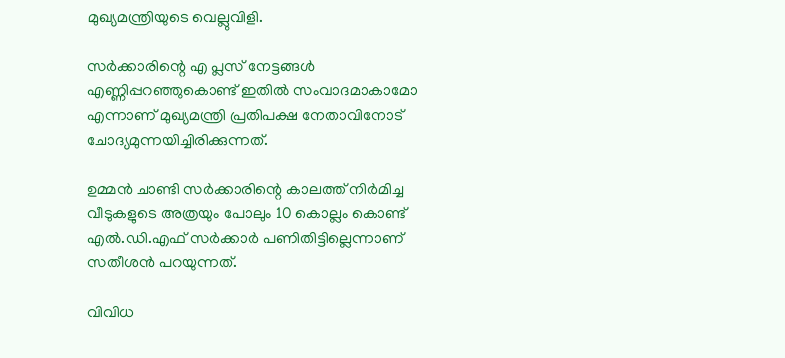മുഖ്യമന്ത്രിയുടെ വെല്ലുവിളി.

സര്‍ക്കാരിന്റെ എ പ്ലസ് നേട്ടങ്ങള്‍ എണ്ണിപ്പറഞ്ഞുകൊണ്ട് ഇതില്‍ സംവാദമാകാമോ എന്നാണ് മുഖ്യമന്ത്രി പ്രതിപക്ഷ നേതാവിനോട് ചോദ്യമുന്നയിച്ചിരിക്കുന്നത്.

ഉമ്മന്‍ ചാണ്ടി സര്‍ക്കാരിന്റെ കാലത്ത് നിര്‍മിച്ച വീടുകളുടെ അത്രയും പോലും 10 കൊല്ലം കൊണ്ട് എല്‍.ഡി.എഫ് സര്‍ക്കാര്‍ പണിതിട്ടില്ലെന്നാണ് സതീശന്‍ പറയുന്നത്.

വിവിധ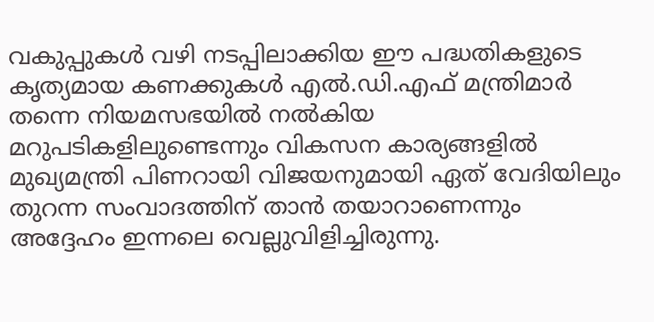വകുപ്പുകള്‍ വഴി നടപ്പിലാക്കിയ ഈ പദ്ധതികളുടെ കൃത്യമായ കണക്കുകള്‍ എല്‍.ഡി.എഫ് മന്ത്രിമാര്‍ തന്നെ നിയമസഭയില്‍ നല്‍കിയ മറുപടികളിലുണ്ടെന്നും വികസന കാര്യങ്ങളില്‍ മുഖ്യമന്ത്രി പിണറായി വിജയനുമായി ഏത് വേദിയിലും തുറന്ന സംവാദത്തിന് താന്‍ തയാറാണെന്നും അദ്ദേഹം ഇന്നലെ വെല്ലുവിളിച്ചിരുന്നു.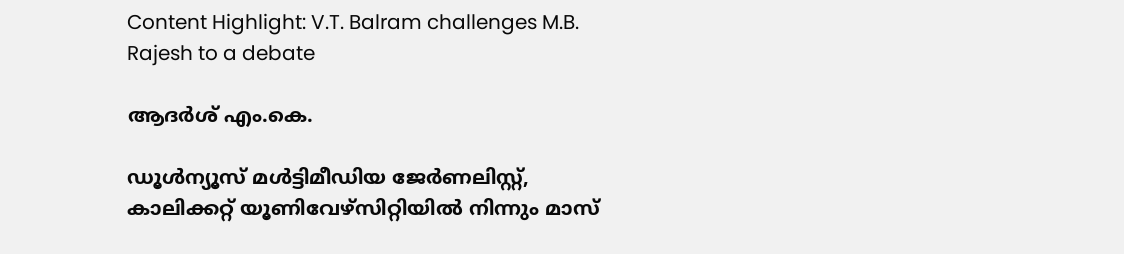Content Highlight: V.T. Balram challenges M.B. Rajesh to a debate

ആദര്‍ശ് എം.കെ.

ഡൂള്‍ന്യൂസ് മള്‍ട്ടിമീഡിയ ജേര്‍ണലിസ്റ്റ്, കാലിക്കറ്റ് യൂണിവേഴ്സിറ്റിയില്‍ നിന്നും മാസ്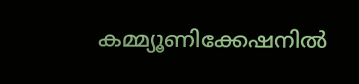കമ്മ്യൂണിക്കേഷനില്‍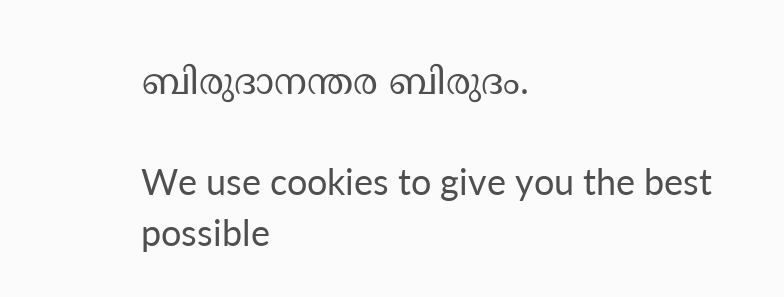ബിരുദാനന്തര ബിരുദം.

We use cookies to give you the best possible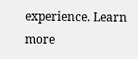experience. Learn more